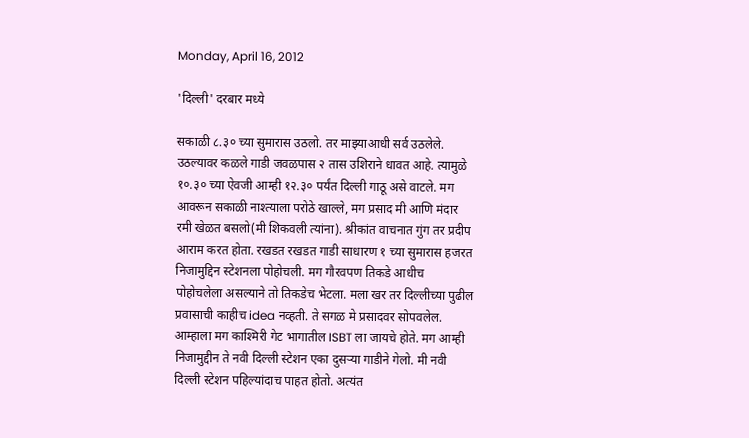Monday, April 16, 2012

'दिल्ली' दरबार मध्ये

सकाळी ८.३० च्या सुमारास उठलो. तर माझ्याआधी सर्व उठलेले. उठल्यावर कळले गाडी जवळपास २ तास उशिराने धावत आहे. त्यामुळे १०.३० च्या ऐवजी आम्ही १२.३० पर्यंत दिल्ली गाठू असे वाटले. मग आवरून सकाळी नाश्त्याला परोठे खाल्ले, मग प्रसाद मी आणि मंदार रमी खेळत बसलो(मी शिकवली त्यांना). श्रीकांत वाचनात गुंग तर प्रदीप आराम करत होता. रखडत रखडत गाडी साधारण १ च्या सुमारास हजरत निजामुद्दिन स्टेशनला पोहोचली. मग गौरवपण तिकडे आधीच पोहोचलेला असल्याने तो तिकडेच भेटला. मला खर तर दिल्लीच्या पुढील प्रवासाची काहीच idea नव्हती. ते सगळ मे प्रसादवर सोपवलेल. आम्हाला मग काश्मिरी गेट भागातील ISBT ला जायचे होते. मग आम्ही निजामुद्दीन ते नवी दिल्ली स्टेशन एका दुसऱ्या गाडीने गेलो. मी नवी दिल्ली स्टेशन पहिल्यांदाच पाहत होतो. अत्यंत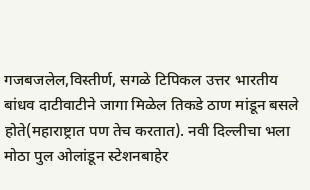गजबजलेल,विस्तीर्ण, सगळे टिपिकल उत्तर भारतीय बांधव दाटीवाटीने जागा मिळेल तिकडे ठाण मांडून बसले होते(महाराष्ट्रात पण तेच करतात). नवी दिल्लीचा भला मोठा पुल ओलांडून स्टेशनबाहेर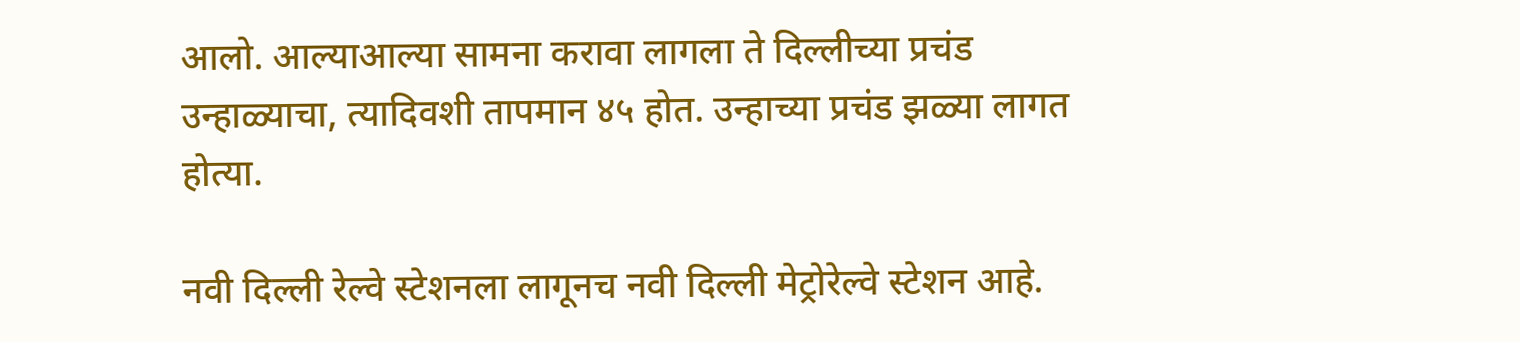आलो. आल्याआल्या सामना करावा लागला ते दिल्लीच्या प्रचंड उन्हाळ्याचा, त्यादिवशी तापमान ४५ होत. उन्हाच्या प्रचंड झळ्या लागत होत्या.

नवी दिल्ली रेल्वे स्टेशनला लागूनच नवी दिल्ली मेट्रोरेल्वे स्टेशन आहे.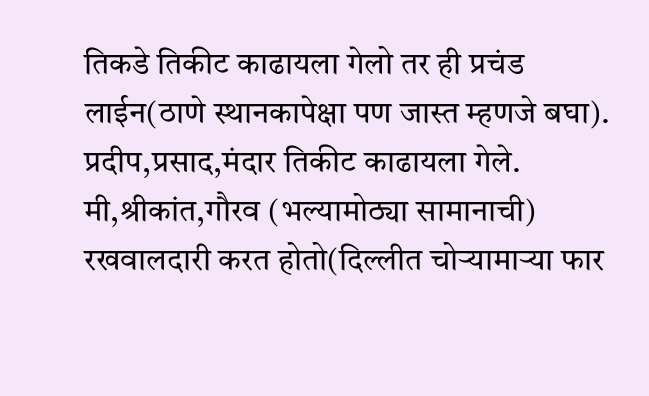तिकडे तिकीट काढायला गेलो तर ही प्रचंड लाईन(ठाणे स्थानकापेक्षा पण जास्त म्हणजे बघा). प्रदीप,प्रसाद,मंदार तिकीट काढायला गेले. मी,श्रीकांत,गौरव (भल्यामोठ्या सामानाची) रखवालदारी करत होतो(दिल्लीत चोऱ्यामाऱ्या फार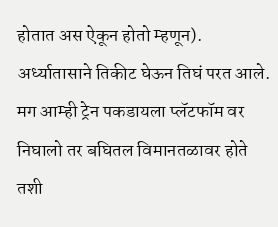होतात अस ऐकून होतो म्हणून). अर्ध्यातासाने तिकीट घेऊन तिघं परत आले. मग आम्ही ट्रेन पकडायला प्लॅटफॉम वर निघालो तर बघितल विमानतळावर होते तशी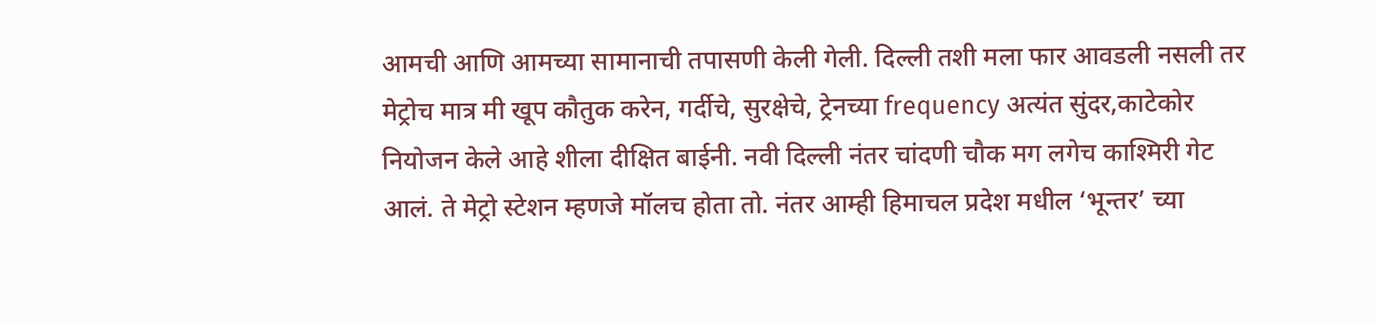आमची आणि आमच्या सामानाची तपासणी केली गेली. दिल्ली तशी मला फार आवडली नसली तर मेट्रोच मात्र मी खूप कौतुक करेन, गर्दीचे, सुरक्षेचे, ट्रेनच्या frequency अत्यंत सुंदर,काटेकोर नियोजन केले आहे शीला दीक्षित बाईनी. नवी दिल्ली नंतर चांदणी चौक मग लगेच काश्मिरी गेट आलं. ते मेट्रो स्टेशन म्हणजे मॉलच होता तो. नंतर आम्ही हिमाचल प्रदेश मधील ‘भून्तर’ च्या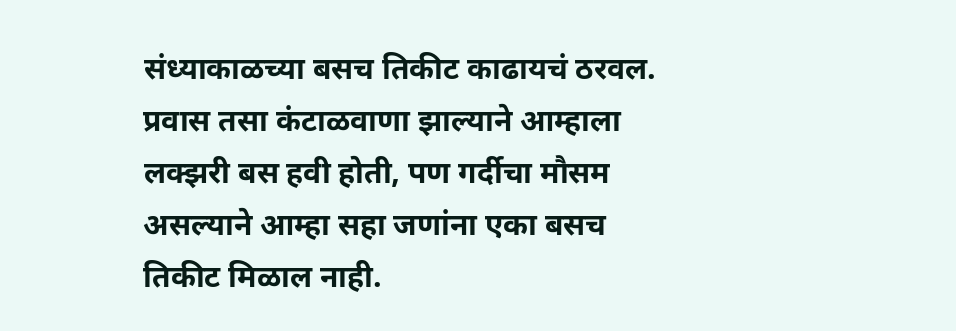संध्याकाळच्या बसच तिकीट काढायचं ठरवल. प्रवास तसा कंटाळवाणा झाल्याने आम्हाला लक्झरी बस हवी होती, पण गर्दीचा मौसम असल्याने आम्हा सहा जणांना एका बसच तिकीट मिळाल नाही.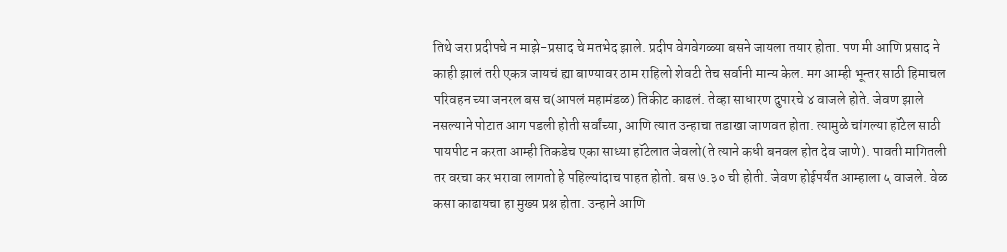तिथे जरा प्रदीपचे न माझे-प्रसाद चे मतभेद झाले. प्रदीप वेगवेगळ्या बसने जायला तयार होता. पण मी आणि प्रसाद ने काही झालं तरी एकत्र जायचं ह्या बाण्यावर ठाम राहिलो शेवटी तेच सर्वानी मान्य केल. मग आम्ही भून्तर साठी हिमाचल परिवहन च्या जनरल बस च(आपलं महामंडळ) तिकीट काढलं. तेव्हा साधारण दुपारचे ४ वाजले होते. जेवण झाले नसल्याने पोटात आग पडली होती सर्वांच्या, आणि त्यात उन्हाचा तडाखा जाणवत होता. त्यामुळे चांगल्या हॉटेल साठी पायपीट न करता आम्ही तिकडेच एका साध्या हॉटेलात जेवलो(ते त्याने कधी बनवल होत देव जाणे). पावती मागितली तर वरचा कर भरावा लागतो हे पहिल्यांदाच पाहत होतो. बस ७.३० ची होती. जेवण होईपर्यंत आम्हाला ५ वाजले. वेळ कसा काढायचा हा मुख्य प्रश्न होता. उन्हाने आणि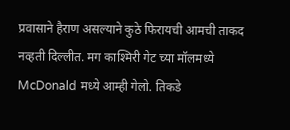प्रवासाने हैराण असल्याने कुठे फिरायची आमची ताकद नव्हती दिल्लीत. मग काश्मिरी गेट च्या मॉलमध्ये McDonald मध्ये आम्ही गेलो. तिकडे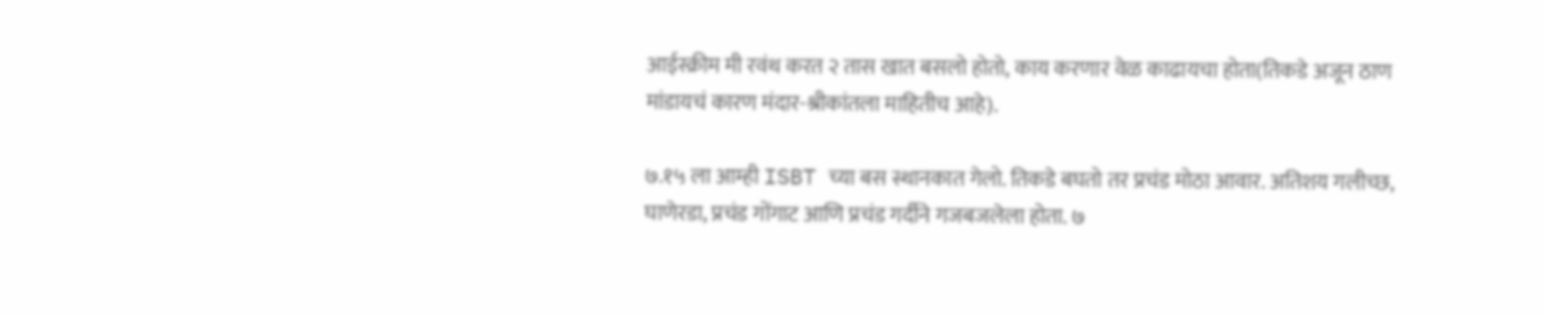आईस्क्रीम मी रवंथ करत २ तास खात बसलो होतो, काय करणार वेळ काढायचा होता(तिकडे अजून ठाण मांडायचं कारण मंदार-श्रीकांतला माहितीच आहे).

७.१५ ला आम्ही ISBT च्या बस स्थानकात गेलो. तिकडे बघतो तर प्रचंड मोठा आवार. अतिशय गलीच्छ, घाणेरडा, प्रचंड गोंगाट आणि प्रचंड गर्दीने गजबजलेला होता. ७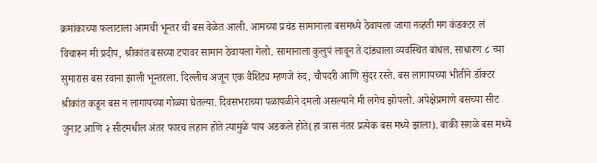क्रमांकाच्या फलाटाला आमची भून्तर ची बस वेळेत आली. आमच्या प्रचंड सामानाला बसमध्ये ठेवायला जागा नव्हती मग कंडक्टर लं विचारून मी प्रदीप, श्रीकांत बसच्या टपावर सामान ठेवायला गेलो. सामानाला कुलुपं लावून ते दांड्याला व्यवस्थित बांधल. साधारण ८ च्या सुमारास बस रवाना झाली भून्तरला. दिल्लीच अजून एक वैशिट्य म्हणजे रुंद, चौपदरी आणि सुंदर रस्ते. बस लागायच्या भीतीने डॉक्टर श्रीकांत कडून बस न लागायच्या गोळ्या घेतल्या. दिवसभराच्या पळापळीने दमलो असल्याने मी लगेच झोपलो. अपेक्षेप्रमाणे बसच्या सीट जुनाट आणि २ सीटमधील अंतर फारच लहान होते त्यामुळे पाय अडकले होते(हा त्रास नंतर प्रत्येक बस मध्ये झाला). बाकी सगळे बस मध्ये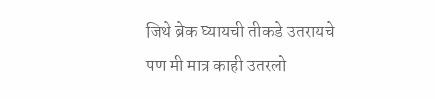जिथे ब्रेक घ्यायची तीकडे उतरायचे पण मी मात्र काही उतरलो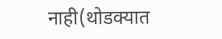नाही(थोडक्यात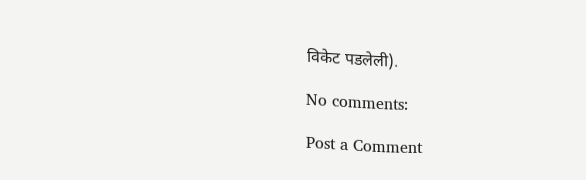विकेट पडलेली).

No comments:

Post a Comment